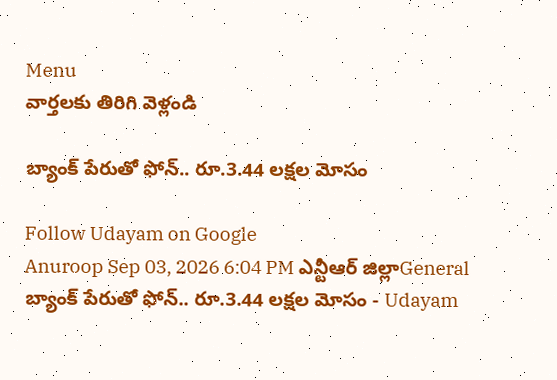Menu
వార్తలకు తిరిగి వెళ్లండి

బ్యాంక్‌ పేరుతో ఫోన్‌.. రూ.3.44 లక్షల మోసం

Follow Udayam on Google
Anuroop Sep 03, 2026 6:04 PM ఎన్టీఆర్ జిల్లాGeneral
బ్యాంక్‌ పేరుతో ఫోన్‌.. రూ.3.44 లక్షల మోసం - Udayam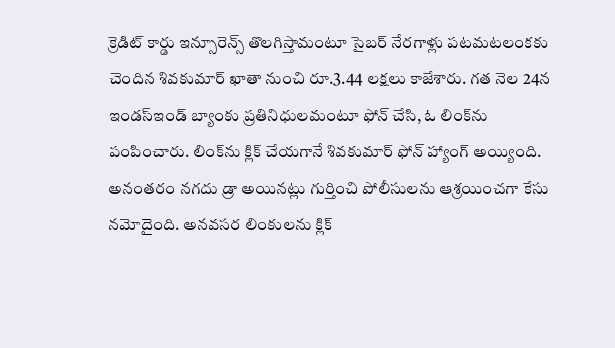క్రెడిట్‌ కార్డు ఇన్సూరెన్స్‌ తొలగిస్తామంటూ సైబర్‌ నేరగాళ్లు పటమటలంకకు చెందిన శివకుమార్‌ ఖాతా నుంచి రూ.3.44 లక్షలు కాజేశారు. గత నెల 24న ఇండస్‌ఇండ్‌ బ్యాంకు ప్రతినిధులమంటూ ఫోన్‌ చేసి, ఓ లింక్‌ను పంపించారు. లింక్‌ను క్లిక్‌ చేయగానే శివకుమార్‌ ఫోన్‌ హ్యాంగ్‌ అయ్యింది. అనంతరం నగదు డ్రా అయినట్లు గుర్తించి పోలీసులను ఆశ్రయించగా కేసు నమోదైంది. అనవసర లింకులను క్లిక్‌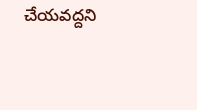చేయవద్దని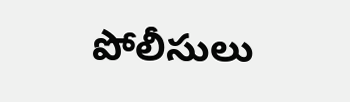పోలీసులు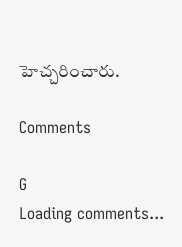హెచ్చరించారు.

Comments

G
Loading comments...